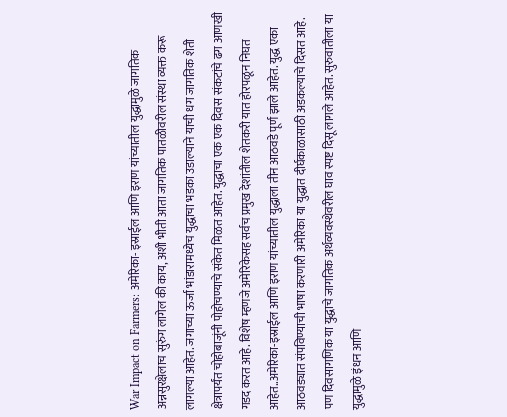War Impact on Farmers: अमेरिका- इस्राईल आणि इराण यांच्यातील युद्धामुळे जागतिक अन्नसुरक्षेलाच सुरुंग लागेल की काय, अशी भीती आता जागतिक पातळीवरील संस्था व्यक्त करू लागल्या आहेत. जगाच्या ऊर्जा भांडारामध्येच युद्धाचा भडका उडाल्याने याची धग जागतिक शेती क्षेत्रापर्यंत चोहोबाजूंनी पोहोचण्याचे संकेत मिळत आहेत. युद्धाचा एक एक दिवस संकटांचे ढग आणखी गडद करत आहे. विशेष म्हणजे अमेरिकेसह सर्वच प्रमुख देशांतील शेतकरी यात होरपळून निघत आहेत..अमेरिका-इस्राईल आणि इराण यांच्यातील युद्धाला तीन आठवडे पूर्ण झाले आहेत. युद्ध एका आठवड्यात संपविण्याची भाषा करणारी अमेरिका या युद्धात दीर्घकाळासाठी अडकल्याचे दिसत आहे. पण दिवसागणिक या युद्धाचे जागतिक अर्थव्यवस्थेवरील घाव स्पष्ट दिसू लागले आहेत. सुरुवातीला या युद्धामुळे इंधन आणि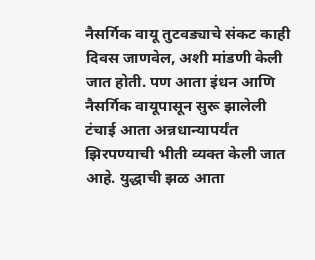नैसर्गिक वायू तुटवड्याचे संकट काही दिवस जाणवेल, अशी मांडणी केली जात होती. पण आता इंधन आणि नैसर्गिक वायूपासून सुरू झालेली टंचाई आता अन्नधान्यापर्यंत झिरपण्याची भीती व्यक्त केली जात आहे. युद्धाची झळ आता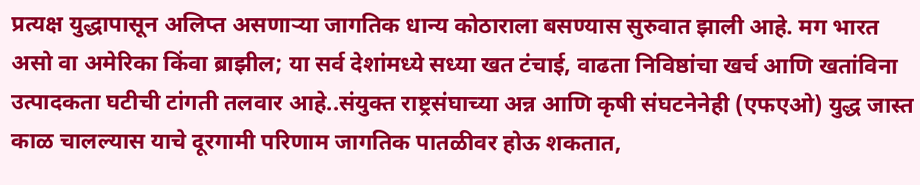प्रत्यक्ष युद्धापासून अलिप्त असणाऱ्या जागतिक धान्य कोठाराला बसण्यास सुरुवात झाली आहे. मग भारत असो वा अमेरिका किंवा ब्राझील; या सर्व देशांमध्ये सध्या खत टंचाई, वाढता निविष्ठांचा खर्च आणि खतांविना उत्पादकता घटीची टांगती तलवार आहे..संयुक्त राष्ट्रसंघाच्या अन्न आणि कृषी संघटनेनेही (एफएओ) युद्ध जास्त काळ चालल्यास याचे दूरगामी परिणाम जागतिक पातळीवर होऊ शकतात,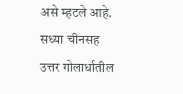असे म्हटले आहे. सध्या चीनसह उत्तर गोलार्धातील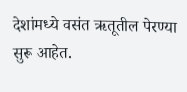देशांमध्ये वसंत ऋतूतील पेरण्या सुरू आहेत.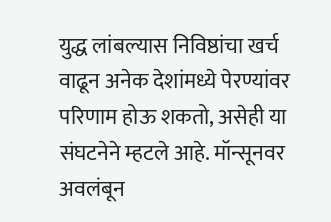युद्ध लांबल्यास निविष्ठांचा खर्च वाढून अनेक देशांमध्ये पेरण्यांवर परिणाम होऊ शकतो, असेही या संघटनेने म्हटले आहे. मॉन्सूनवर अवलंबून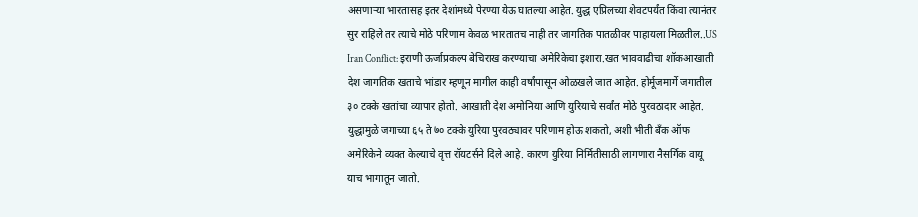असणाऱ्या भारतासह इतर देशांमध्ये पेरण्या येऊ घातल्या आहेत. युद्ध एप्रिलच्या शेवटपर्यंत किंवा त्यानंतर सुर राहिले तर त्याचे मोठे परिणाम केवळ भारतातच नाही तर जागतिक पातळीवर पाहायला मिळतील..US Iran Conflict: इराणी ऊर्जाप्रकल्प बेचिराख करण्याचा अमेरिकेचा इशारा.खत भाववाढीचा शॉकआखाती देश जागतिक खताचे भांडार म्हणून मागील काही वर्षांपासून ओळखले जात आहेत. होर्मूजमार्गे जगातील ३० टक्के खतांचा व्यापार होतो. आखाती देश अमोनिया आणि युरियाचे सर्वांत मोठे पुरवठादार आहेत. युद्धामुळे जगाच्या ६५ ते ७० टक्के युरिया पुरवठ्यावर परिणाम होऊ शकतो, अशी भीती बॅंक ऑफ अमेरिकेने व्यक्त केल्याचे वृत्त रॉयटर्सने दिले आहे. कारण युरिया निर्मितीसाठी लागणारा नैसर्गिक वायू याच भागातून जातो.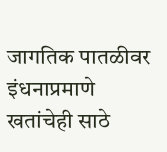जागतिक पातळीवर इंधनाप्रमाणे खतांचेही साठे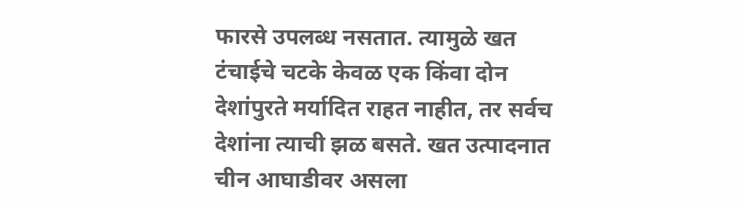फारसे उपलब्ध नसतात. त्यामुळे खत टंचाईचे चटके केवळ एक किंवा दोन देशांपुरते मर्यादित राहत नाहीत, तर सर्वच देशांना त्याची झळ बसते. खत उत्पादनात चीन आघाडीवर असला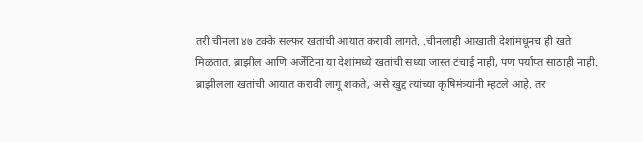तरी चीनला ४७ टक्के सल्फर खतांची आयात करावी लागते. .चीनलाही आखाती देशांमधूनच ही खते मिळतात. ब्राझील आणि अर्जेंटिना या देशांमध्ये खतांची सध्या जास्त टंचाई नाही, पण पर्याप्त साठाही नाही. ब्राझीलला खतांची आयात करावी लागू शकते, असे खुद्द त्यांच्या कृषिमंत्र्यांनी म्हटले आहे. तर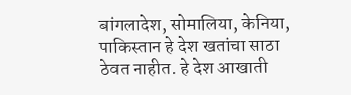बांगलादेश, सोमालिया, केनिया, पाकिस्तान हे देश खतांचा साठा ठेवत नाहीत. हे देश आखाती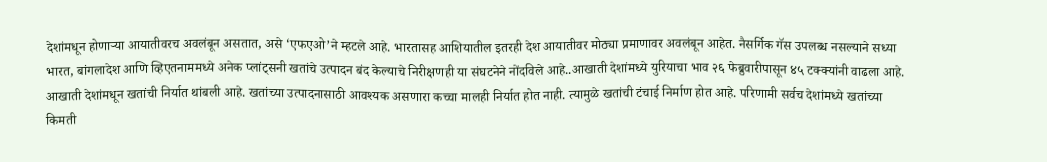देशांमधून होणाऱ्या आयातीवरच अवलंबून असतात, असे ‘एफएओ’ने म्हटले आहे. भारतासह आशियातील इतरही देश आयातीवर मोठ्या प्रमाणावर अवलंबून आहेत. नैसर्गिक गॅस उपलब्ध नसल्याने सध्या भारत, बांगलादेश आणि व्हिएतनाममध्ये अनेक प्लांट्सनी खतांचे उत्पादन बंद केल्याचे निरीक्षणही या संघटनेने नोंदविले आहे..आखाती देशांमध्ये युरियाचा भाव २६ फेब्रुवारीपासून ४५ टक्क्यांनी वाढला आहे. आखाती देशांमधून खतांची निर्यात थांबली आहे. खतांच्या उत्पादनासाठी आवश्यक असणारा कच्चा मालही निर्यात होत नाही. त्यामुळे खतांची टंचाई निर्माण होत आहे. परिणामी सर्वच देशांमध्ये खतांच्या किमती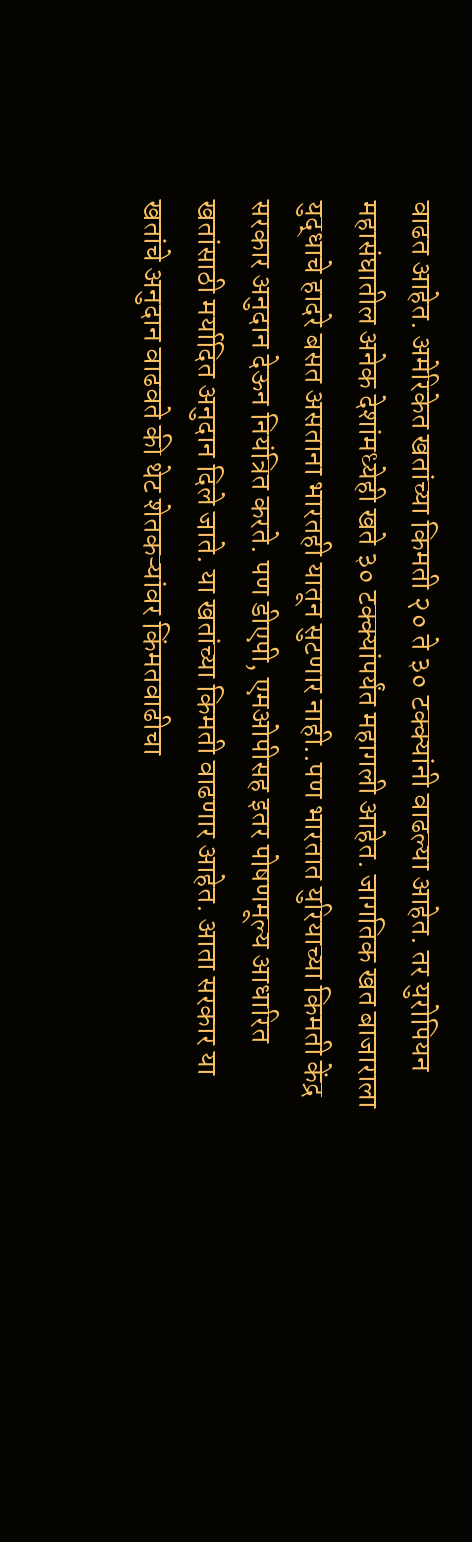वाढत आहेत. अमेरिकेत खतांच्या किमती २० ते ३० टक्क्यांनी वाढल्या आहेत. तर युरोपियन महासंघातील अनेक देशांमध्येही खते ३० टक्क्यांपर्यंत महागली आहेत. जागतिक खत बाजाराला युद्धाचे हादरे बसत असताना भारतही यातून सुटणार नाही..पण भारतात युरियाच्या किमती केंद्र सरकार अनुदान देऊन नियंत्रित करते. पण डीएपी, एमओपीसह इतर पोषणमूल्य आधारित खतांसाठी मर्यादित अनुदान दिले जाते. या खतांच्या किमती वाढणार आहेत. आता सरकार या खतांचे अनुदान वाढवते की थेट शेतकऱ्यांवर किंमतवाढीचा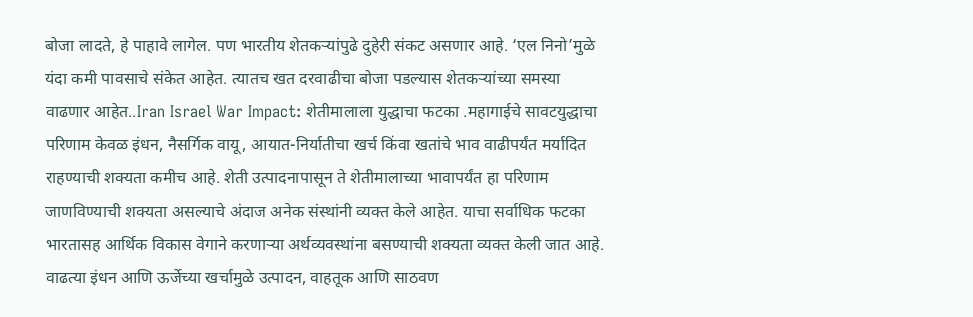बोजा लादते, हे पाहावे लागेल. पण भारतीय शेतकऱ्यांपुढे दुहेरी संकट असणार आहे. ‘एल निनो’मुळे यंदा कमी पावसाचे संकेत आहेत. त्यातच खत दरवाढीचा बोजा पडल्यास शेतकऱ्यांच्या समस्या वाढणार आहेत..Iran Israel War Impact: शेतीमालाला युद्धाचा फटका .महागाईचे सावटयुद्धाचा परिणाम केवळ इंधन, नैसर्गिक वायू, आयात-निर्यातीचा खर्च किंवा खतांचे भाव वाढीपर्यंत मर्यादित राहण्याची शक्यता कमीच आहे. शेती उत्पादनापासून ते शेतीमालाच्या भावापर्यंत हा परिणाम जाणविण्याची शक्यता असल्याचे अंदाज अनेक संस्थांनी व्यक्त केले आहेत. याचा सर्वाधिक फटका भारतासह आर्थिक विकास वेगाने करणाऱ्या अर्थव्यवस्थांना बसण्याची शक्यता व्यक्त केली जात आहे. वाढत्या इंधन आणि ऊर्जेच्या खर्चामुळे उत्पादन, वाहतूक आणि साठवण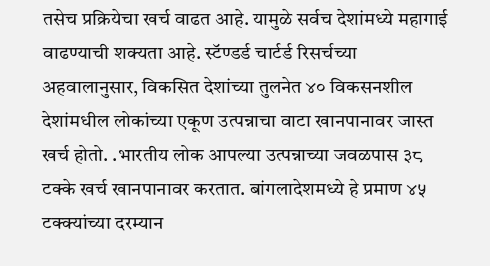तसेच प्रक्रियेचा खर्च वाढत आहे. यामुळे सर्वच देशांमध्ये महागाई वाढण्याची शक्यता आहे. स्टॅण्डर्ड चार्टर्ड रिसर्चच्या अहवालानुसार, विकसित देशांच्या तुलनेत ४० विकसनशील देशांमधील लोकांच्या एकूण उत्पन्नाचा वाटा खानपानावर जास्त खर्च होतो. .भारतीय लोक आपल्या उत्पन्नाच्या जवळपास ३८ टक्के खर्च खानपानावर करतात. बांगलादेशमध्ये हे प्रमाण ४५ टक्क्यांच्या दरम्यान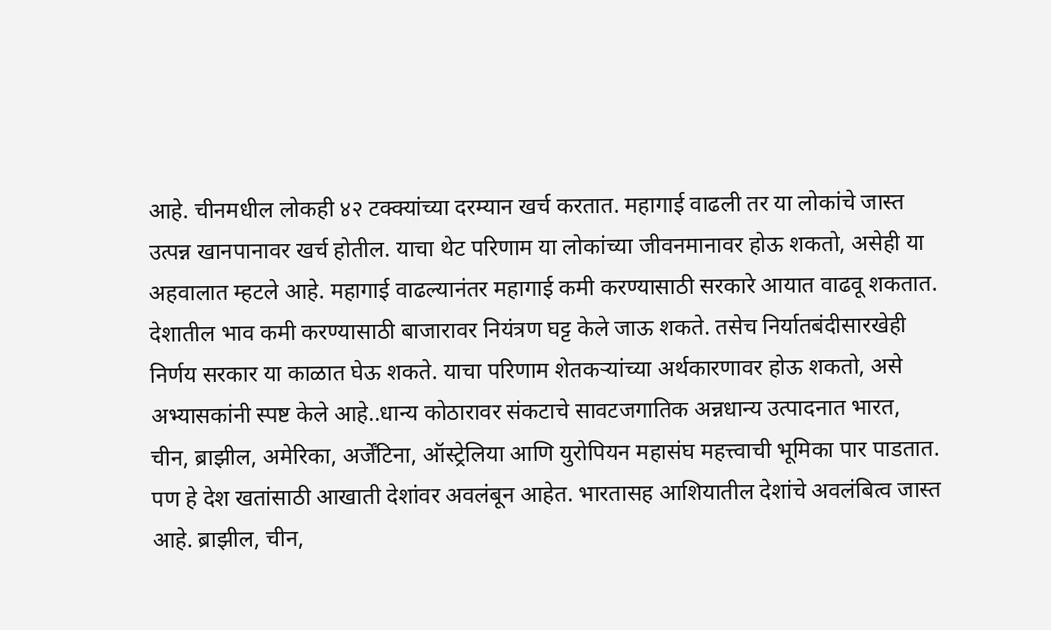आहे. चीनमधील लोकही ४२ टक्क्यांच्या दरम्यान खर्च करतात. महागाई वाढली तर या लोकांचे जास्त उत्पन्न खानपानावर खर्च होतील. याचा थेट परिणाम या लोकांच्या जीवनमानावर होऊ शकतो, असेही या अहवालात म्हटले आहे. महागाई वाढल्यानंतर महागाई कमी करण्यासाठी सरकारे आयात वाढवू शकतात. देशातील भाव कमी करण्यासाठी बाजारावर नियंत्रण घट्ट केले जाऊ शकते. तसेच निर्यातबंदीसारखेही निर्णय सरकार या काळात घेऊ शकते. याचा परिणाम शेतकऱ्यांच्या अर्थकारणावर होऊ शकतो, असे अभ्यासकांनी स्पष्ट केले आहे..धान्य कोठारावर संकटाचे सावटजगातिक अन्नधान्य उत्पादनात भारत, चीन, ब्राझील, अमेरिका, अर्जेंटिना, ऑस्ट्रेलिया आणि युरोपियन महासंघ महत्त्वाची भूमिका पार पाडतात. पण हे देश खतांसाठी आखाती देशांवर अवलंबून आहेत. भारतासह आशियातील देशांचे अवलंबित्व जास्त आहे. ब्राझील, चीन,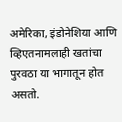अमेरिका, इंडोनेशिया आणि व्हिएतनामलाही खतांचा पुरवठा या भागातून होत असतो.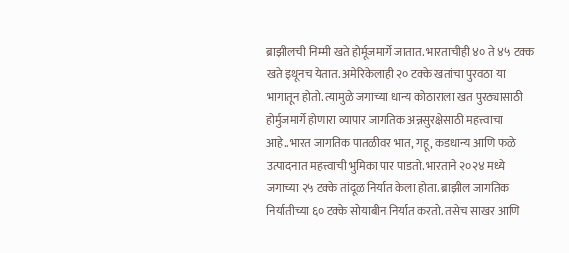ब्राझीलची निम्मी खते होर्मूजमार्गे जातात. भारताचीही ४० ते ४५ टक्क खते इथूनच येतात. अमेरिकेलाही २० टक्के खतांचा पुरवठा या भागातून होतो. त्यामुळे जगाच्या धान्य कोठाराला खत पुरठ्यासाठी होर्मुजमार्गे होणारा व्यापार जागतिक अन्नसुरक्षेसाठी महत्त्वाचा आहे..भारत जागतिक पातळीवर भात, गहू, कडधान्य आणि फळे उत्पादनात महत्त्वाची भुमिका पार पाडतो. भारताने २०२४ मध्ये जगाच्या २५ टक्के तांदूळ निर्यात केला होता. ब्राझील जागतिक निर्यातीच्या ६० टक्के सोयाबीन निर्यात करतो. तसेच साखर आणि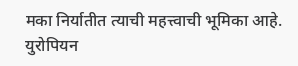मका निर्यातीत त्याची महत्त्वाची भूमिका आहे. युरोपियन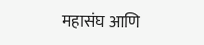महासंघ आणि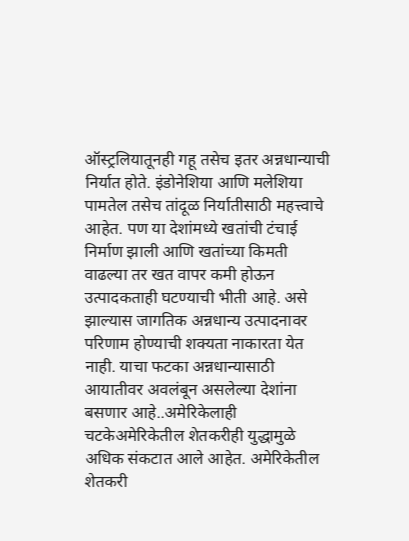ऑस्ट्रलियातूनही गहू तसेच इतर अन्नधान्याची निर्यात होते. इंडोनेशिया आणि मलेशिया पामतेल तसेच तांदूळ निर्यातीसाठी महत्त्वाचे आहेत. पण या देशांमध्ये खतांची टंचाई निर्माण झाली आणि खतांच्या किमती वाढल्या तर खत वापर कमी होऊन उत्पादकताही घटण्याची भीती आहे. असे झाल्यास जागतिक अन्नधान्य उत्पादनावर परिणाम होण्याची शक्यता नाकारता येत नाही. याचा फटका अन्नधान्यासाठी आयातीवर अवलंबून असलेल्या देशांना बसणार आहे..अमेरिकेलाही चटकेअमेरिकेतील शेतकरीही युद्धामुळे अधिक संकटात आले आहेत. अमेरिकेतील शेतकरी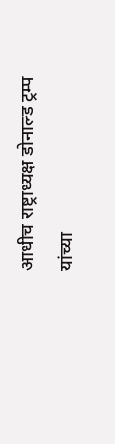आधीच राष्ट्राध्यक्ष डोनाल्ड ट्रम्प यांच्या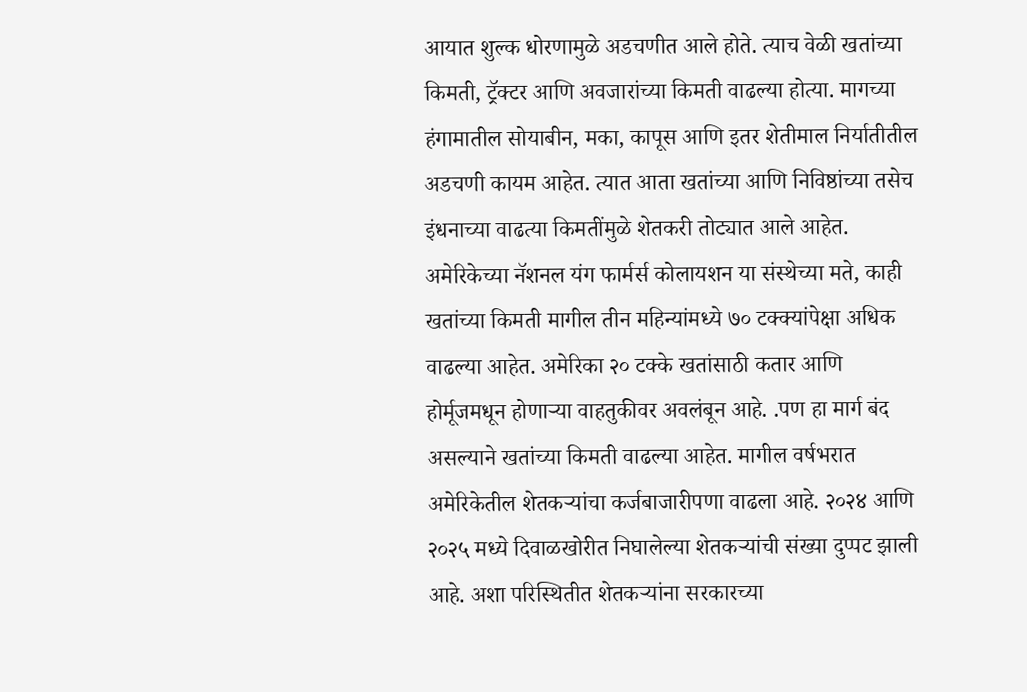आयात शुल्क धोरणामुळे अडचणीत आले होते. त्याच वेळी खतांच्या किमती, ट्रॅक्टर आणि अवजारांच्या किमती वाढल्या होत्या. मागच्या हंगामातील सोयाबीन, मका, कापूस आणि इतर शेतीमाल निर्यातीतील अडचणी कायम आहेत. त्यात आता खतांच्या आणि निविष्ठांच्या तसेच इंधनाच्या वाढत्या किमतींमुळे शेतकरी तोट्यात आले आहेत. अमेरिकेच्या नॅशनल यंग फार्मर्स कोलायशन या संस्थेच्या मते, काही खतांच्या किमती मागील तीन महिन्यांमध्ये ७० टक्क्यांपेक्षा अधिक वाढल्या आहेत. अमेरिका २० टक्के खतांसाठी कतार आणि होर्मूजमधून होणाऱ्या वाहतुकीवर अवलंबून आहे. .पण हा मार्ग बंद असल्याने खतांच्या किमती वाढल्या आहेत. मागील वर्षभरात अमेरिकेतील शेतकऱ्यांचा कर्जबाजारीपणा वाढला आहे. २०२४ आणि २०२५ मध्ये दिवाळखोरीत निघालेल्या शेतकऱ्यांची संख्या दुप्पट झाली आहे. अशा परिस्थितीत शेतकऱ्यांना सरकारच्या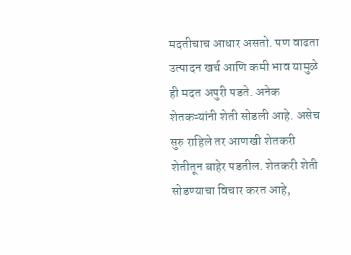मदतीचाच आधार असतो. पण वाढता उत्पादन खर्च आणि कमी भाव यामुळे ही मदत अपुरी पडते. अनेक शेतकऱ्यांनी शेती सोडली आहे. असेच सुरु राहिले तर आणखी शेतकरी शेतीतून बाहेर पडतील. शेतकरी शेती सोडण्याचा विचार करत आहे,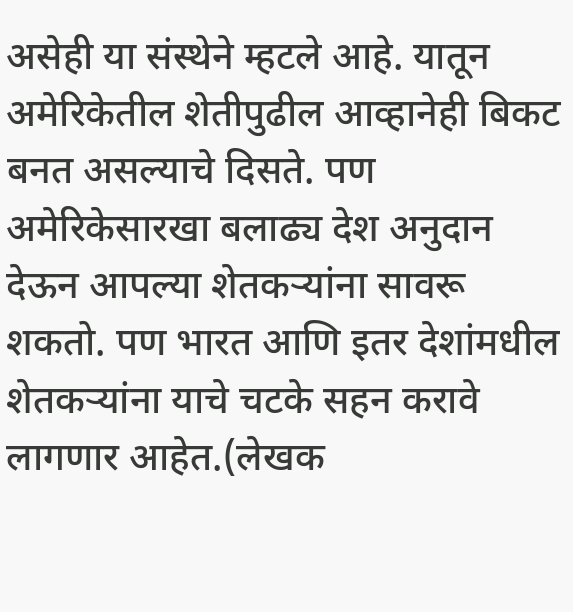असेही या संस्थेने म्हटले आहे. यातून अमेरिकेतील शेतीपुढील आव्हानेही बिकट बनत असल्याचे दिसते. पण अमेरिकेसारखा बलाढ्य देश अनुदान देऊन आपल्या शेतकऱ्यांना सावरू शकतो. पण भारत आणि इतर देशांमधील शेतकऱ्यांना याचे चटके सहन करावे लागणार आहेत.(लेखक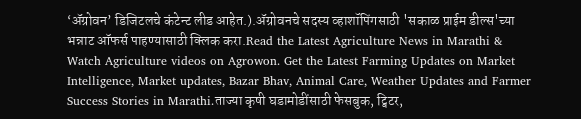‘ॲग्रोवन’ डिजिटलचे कंटेन्ट लीड आहेत.).ॲग्रोवनचे सदस्य व्हाशॉपिंगसाठी 'सकाळ प्राईम डील्स'च्या भन्नाट ऑफर्स पाहण्यासाठी क्लिक करा.Read the Latest Agriculture News in Marathi & Watch Agriculture videos on Agrowon. Get the Latest Farming Updates on Market Intelligence, Market updates, Bazar Bhav, Animal Care, Weather Updates and Farmer Success Stories in Marathi.ताज्या कृषी घडामोडींसाठी फेसबुक, ट्विटर,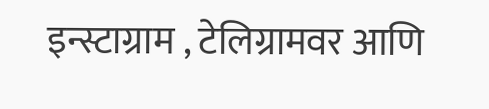इन्स्टाग्राम , टेलिग्रामवर आणि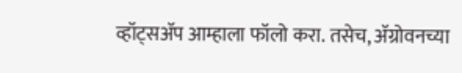व्हॉट्सॲप आम्हाला फॉलो करा. तसेच, ॲग्रोवनच्या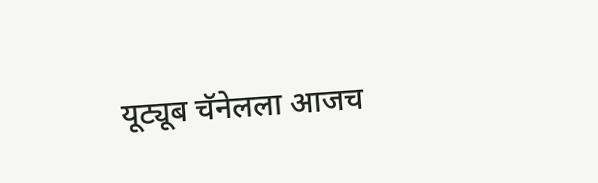यूट्यूब चॅनेलला आजच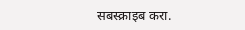सबस्क्राइब करा.